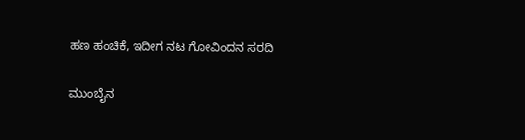ಹಣ ಹಂಚಿಕೆ, ಇದೀಗ ನಟ ಗೋವಿಂದನ ಸರದಿ

ಮುಂಬೈನ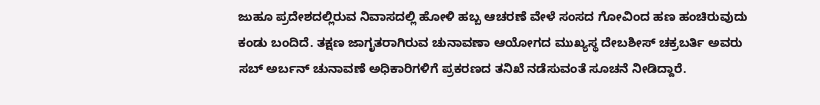ಜುಹೂ ಪ್ರದೇಶದಲ್ಲಿರುವ ನಿವಾಸದಲ್ಲಿ ಹೋಳಿ ಹಬ್ಬ ಆಚರಣೆ ವೇಳೆ ಸಂಸದ ಗೋವಿಂದ ಹಣ ಹಂಚಿರುವುದು ಕಂಡು ಬಂದಿದೆ. ತಕ್ಷಣ ಜಾಗೃತರಾಗಿರುವ ಚುನಾವಣಾ ಆಯೋಗದ ಮುಖ್ಯಸ್ಥ ದೇಬಶೀಸ್ ಚಕ್ರಬರ್ತಿ ಅವರು ಸಬ್ ಅರ್ಬನ್ ಚುನಾವಣೆ ಅಧಿಕಾರಿಗಳಿಗೆ ಪ್ರಕರಣದ ತನಿಖೆ ನಡೆಸುವಂತೆ ಸೂಚನೆ ನೀಡಿದ್ದಾರೆ.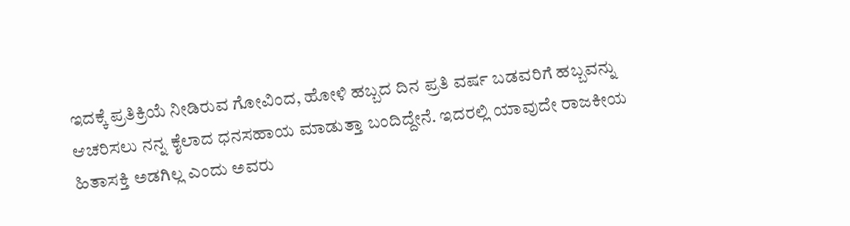ಇದಕ್ಕೆ ಪ್ರತಿಕ್ರಿಯೆ ನೀಡಿರುವ ಗೋವಿಂದ, ಹೋಳಿ ಹಬ್ಬದ ದಿನ ಪ್ರತಿ ವರ್ಷ ಬಡವರಿಗೆ ಹಬ್ಬವನ್ನು ಆಚರಿಸಲು ನನ್ನ ಕೈಲಾದ ಧನಸಹಾಯ ಮಾಡುತ್ತಾ ಬಂದಿದ್ದೇನೆ. ಇದರಲ್ಲಿ ಯಾವುದೇ ರಾಜಕೀಯ ಹಿತಾಸಕ್ತಿ ಅಡಗಿಲ್ಲ ಎಂದು ಅವರು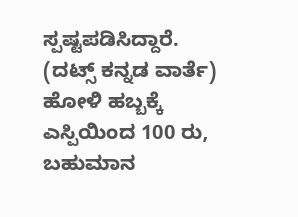ಸ್ಪಷ್ಟಪಡಿಸಿದ್ದಾರೆ.
(ದಟ್ಸ್ ಕನ್ನಡ ವಾರ್ತೆ)
ಹೋಳಿ ಹಬ್ಬಕ್ಕೆ ಎಸ್ಪಿಯಿಂದ 100 ರು, ಬಹುಮಾನ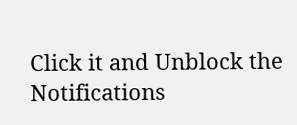Click it and Unblock the Notifications